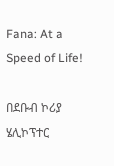Fana: At a Speed of Life!

በደቡብ ኮሪያ ሄሊኮፕተር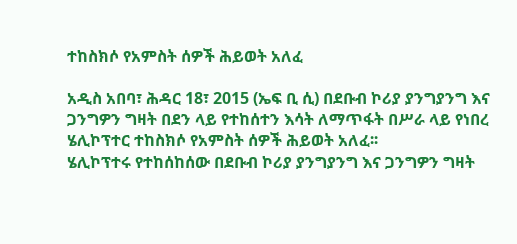ተከስክሶ የአምስት ሰዎች ሕይወት አለፈ

አዲስ አበባ፣ ሕዳር 18፣ 2015 (ኤፍ ቢ ሲ) በደቡብ ኮሪያ ያንግያንግ እና ጋንግዎን ግዛት በደን ላይ የተከሰተን እሳት ለማጥፋት በሥራ ላይ የነበረ ሄሊኮፕተር ተከስክሶ የአምስት ሰዎች ሕይወት አለፈ፡፡
ሄሊኮፕተሩ የተከሰከሰው በደቡብ ኮሪያ ያንግያንግ እና ጋንግዎን ግዛት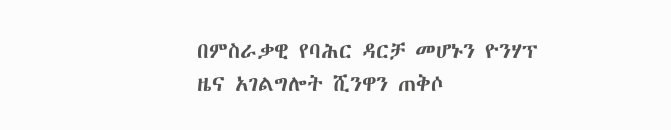በምስራቃዊ የባሕር ዳርቻ መሆኑን ዮንሃፕ ዜና አገልግሎት ሺንዋን ጠቅሶ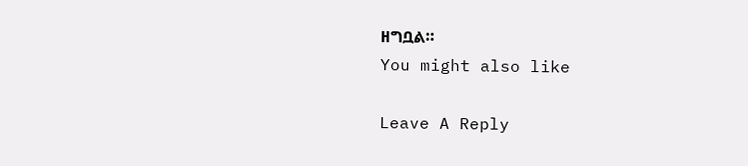ዘግቧል።
You might also like

Leave A Reply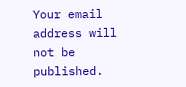Your email address will not be published.